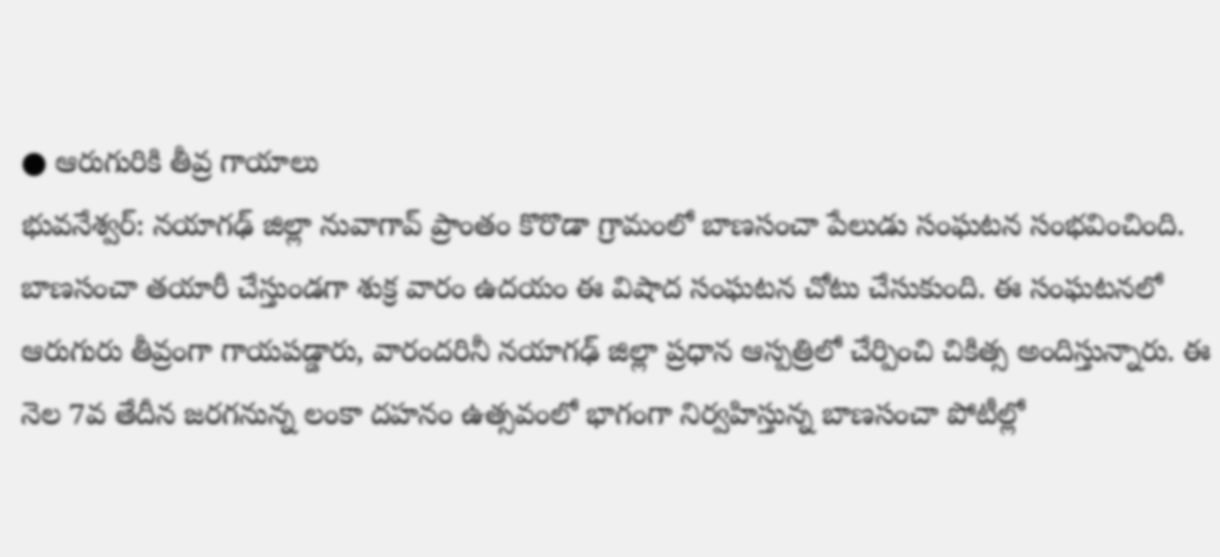● ఆరుగురికి తీవ్ర గాయాలు
భువనేశ్వర్: నయాగఢ్ జిల్లా నువాగావ్ ప్రాంతం కొరొడా గ్రామంలో బాణసంచా పేలుడు సంఘటన సంభవించింది. బాణసంచా తయారీ చేస్తుండగా శుక్ర వారం ఉదయం ఈ విషాద సంఘటన చోటు చేసుకుంది. ఈ సంఘటనలో ఆరుగురు తీవ్రంగా గాయపడ్డారు, వారందరినీ నయాగఢ్ జిల్లా ప్రధాన ఆస్పత్రిలో చేర్పించి చికిత్స అందిస్తున్నారు. ఈ నెల 7వ తేదీన జరగనున్న లంకా దహనం ఉత్సవంలో భాగంగా నిర్వహిస్తున్న బాణసంచా పోటీల్లో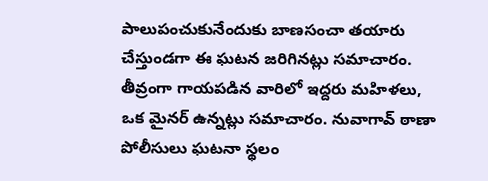పాలుపంచుకునేందుకు బాణసంచా తయారు చేస్తుండగా ఈ ఘటన జరిగినట్లు సమాచారం. తీవ్రంగా గాయపడిన వారిలో ఇద్దరు మహిళలు, ఒక మైనర్ ఉన్నట్లు సమాచారం. నువాగావ్ ఠాణా పోలీసులు ఘటనా స్థలం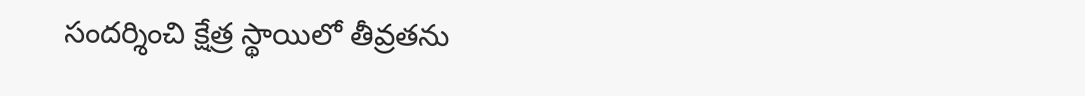సందర్శించి క్షేత్ర స్థాయిలో తీవ్రతను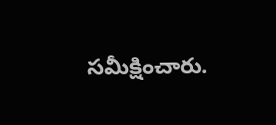సమీక్షించారు.